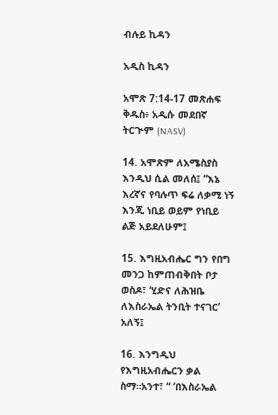ብሉይ ኪዳን

አዲስ ኪዳን

አሞጽ 7:14-17 መጽሐፍ ቅዱስ፥ አዲሱ መደበኛ ትርጒም (NASV)

14. አሞጽም ለአሜስያስ እንዲህ ሲል መለሰ፤ “እኔ እረኛና የባሉጥ ፍሬ ለቃሚ ነኝ እንጂ ነቢይ ወይም የነቢይ ልጅ አይደለሁም፤

15. እግዚአብሔር ግን የበግ መንጋ ከምጠብቅበት ቦታ ወስዶ፣ ‘ሂድና ለሕዝቤ ለእስራኤል ትንቢት ተናገር’ አለኝ፤

16. እንግዲህ የእግዚአብሔርን ቃል ስማ።አንተ፣ “ ‘በእስራኤል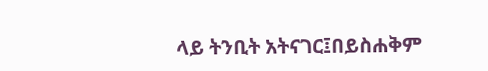ላይ ትንቢት አትናገር፤በይስሐቅም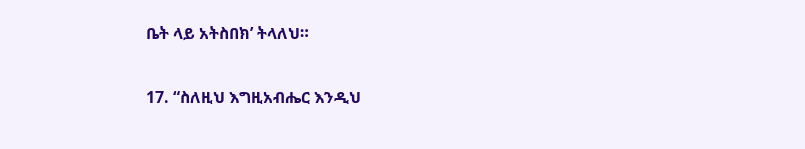ቤት ላይ አትስበክ’ ትላለህ።

17. “ስለዚህ እግዚአብሔር እንዲህ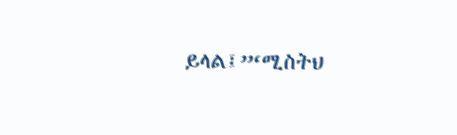ይላል፤”‘ሚስትህ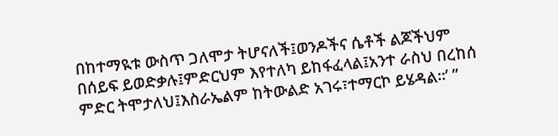በከተማዪቱ ውስጥ ጋለሞታ ትሆናለች፤ወንዶችና ሴቶች ልጆችህም በሰይፍ ይወድቃሉ፤ምድርህም እየተለካ ይከፋፈላል፤አንተ ራስህ በረከሰ ምድር ትሞታለህ፤እስራኤልም ከትውልድ አገሩ፣ተማርኮ ይሄዳል።’ ”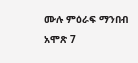ሙሉ ምዕራፍ ማንበብ አሞጽ 7